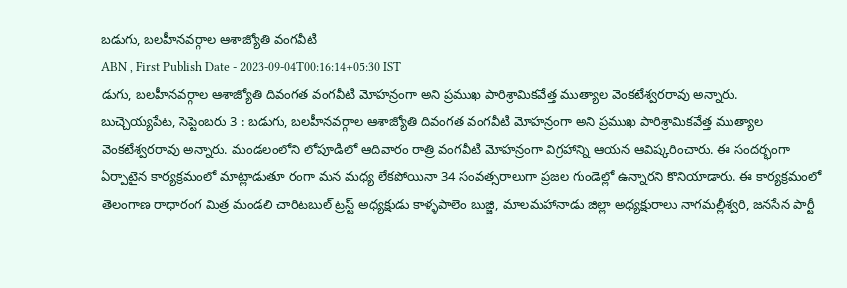బడుగు, బలహీనవర్గాల ఆశాజ్యోతి వంగవీటి
ABN , First Publish Date - 2023-09-04T00:16:14+05:30 IST
డుగు, బలహీనవర్గాల ఆశాజ్యోతి దివంగత వంగవీటి మోహన్రంగా అని ప్రముఖ పారిశ్రామికవేత్త ముత్యాల వెంకటేశ్వరరావు అన్నారు.
బుచ్చెయ్యపేట, సెప్టెంబరు 3 : బడుగు, బలహీనవర్గాల ఆశాజ్యోతి దివంగత వంగవీటి మోహన్రంగా అని ప్రముఖ పారిశ్రామికవేత్త ముత్యాల వెంకటేశ్వరరావు అన్నారు. మండలంలోని లోపూడిలో ఆదివారం రాత్రి వంగవీటి మోహన్రంగా విగ్రహాన్ని ఆయన ఆవిష్కరించారు. ఈ సందర్భంగా ఏర్పాటైన కార్యక్రమంలో మాట్లాడుతూ రంగా మన మధ్య లేకపోయినా 34 సంవత్సరాలుగా ప్రజల గుండెల్లో ఉన్నారని కొనియాడారు. ఈ కార్యక్రమంలో తెలంగాణ రాధారంగ మిత్ర మండలి చారిటబుల్ ట్రస్ట్ అధ్యక్షుడు కాళ్ళపాలెం బుజ్జి, మాలమహానాడు జిల్లా అధ్యక్షురాలు నాగమల్లీశ్వరి, జనసేన పార్టీ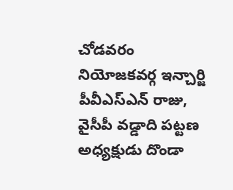చోడవరం నియోజకవర్గ ఇన్చార్జి పీవీఎస్ఎన్ రాజు, వైసీపీ వడ్డాది పట్టణ అధ్యక్షుడు దొండా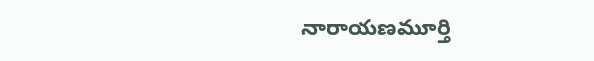నారాయణమూర్తి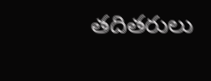తదితరులు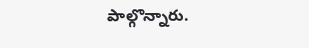పాల్గొన్నారు.